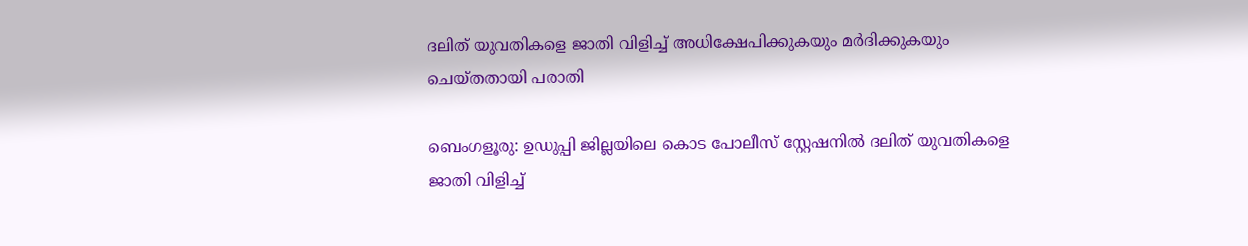ദലിത് യുവതികളെ ജാതി വിളിച്ച്‌ അധിക്ഷേപിക്കുകയും മര്‍ദിക്കുകയും ചെയ്തതായി പരാതി

ബെംഗളൂരു: ഉഡുപ്പി ജില്ലയിലെ കൊട പോലീസ് സ്റ്റേഷനില്‍ ദലിത് യുവതികളെ ജാതി വിളിച്ച്‌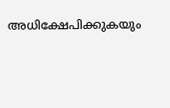അധിക്ഷേപിക്കുകയും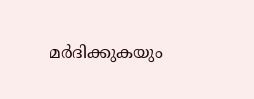മര്‍ദിക്കുകയും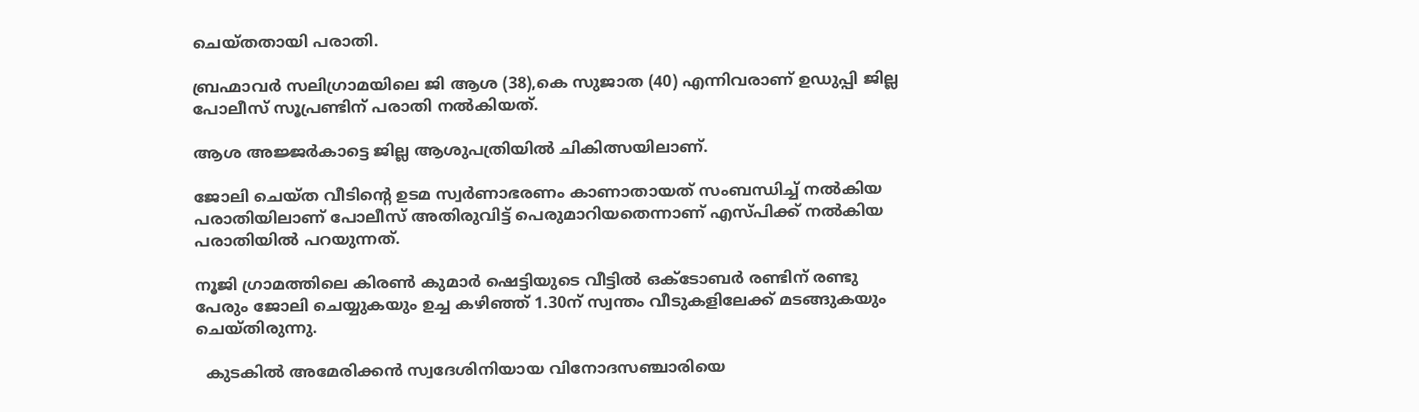ചെയ്തതായി പരാതി.

ബ്രഹ്മാവര്‍ സലിഗ്രാമയിലെ ജി ആശ (38),കെ സുജാത (40) എന്നിവരാണ് ഉഡുപ്പി ജില്ല പോലീസ് സൂപ്രണ്ടിന് പരാതി നല്‍കിയത്.

ആശ അജ്ജര്‍കാട്ടെ ജില്ല ആശുപത്രിയില്‍ ചികിത്സയിലാണ്.

ജോലി ചെയ്ത വീടിന്റെ ഉടമ സ്വര്‍ണാഭരണം കാണാതായത് സംബന്ധിച്ച്‌ നല്‍കിയ പരാതിയിലാണ് പോലീസ് അതിരുവിട്ട് പെരുമാറിയതെന്നാണ് എസ്പിക്ക് നല്‍കിയ പരാതിയില്‍ പറയുന്നത്.

നൂജി ഗ്രാമത്തിലെ കിരണ്‍ കുമാര്‍ ഷെട്ടിയുടെ വീട്ടില്‍ ഒക്ടോബര്‍ രണ്ടിന് രണ്ടു പേരും ജോലി ചെയ്യുകയും ഉച്ച കഴിഞ്ഞ് 1.30ന് സ്വന്തം വീടുകളിലേക്ക് മടങ്ങുകയും ചെയ്തിരുന്നു.

  കുടകിൽ അമേരിക്കൻ സ്വദേശിനിയായ വിനോദസഞ്ചാരിയെ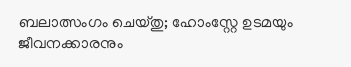ബലാത്സംഗം ചെയ്തു; ഹോംസ്റ്റേ ഉടമയും ജീവനക്കാരനും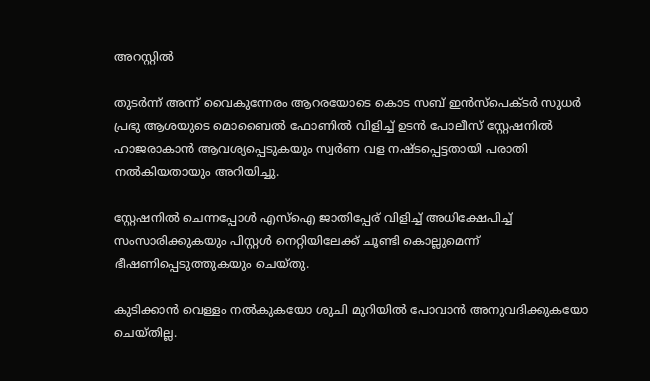അറസ്റ്റിൽ

തുടര്‍ന്ന് അന്ന് വൈകുന്നേരം ആറരയോടെ കൊട സബ് ഇന്‍സ്‌പെക്ടര്‍ സുധര്‍ പ്രഭു ആശയുടെ മൊബൈല്‍ ഫോണില്‍ വിളിച്ച്‌ ഉടന്‍ പോലീസ് സ്റ്റേഷനില്‍ ഹാജരാകാന്‍ ആവശ്യപ്പെടുകയും സ്വര്‍ണ വള നഷ്ടപ്പെട്ടതായി പരാതി നല്‍കിയതായും അറിയിച്ചു.

സ്റ്റേഷനില്‍ ചെന്നപ്പോള്‍ എസ്‌ഐ ജാതിപ്പേര് വിളിച്ച്‌ അധിക്ഷേപിച്ച്‌ സംസാരിക്കുകയും പിസ്റ്റള്‍ നെറ്റിയിലേക്ക് ചൂണ്ടി കൊല്ലുമെന്ന് ഭീഷണിപ്പെടുത്തുകയും ചെയ്തു.

കുടിക്കാന്‍ വെള്ളം നല്‍കുകയോ ശുചി മുറിയില്‍ പോവാന്‍ അനുവദിക്കുകയോ ചെയ്തില്ല.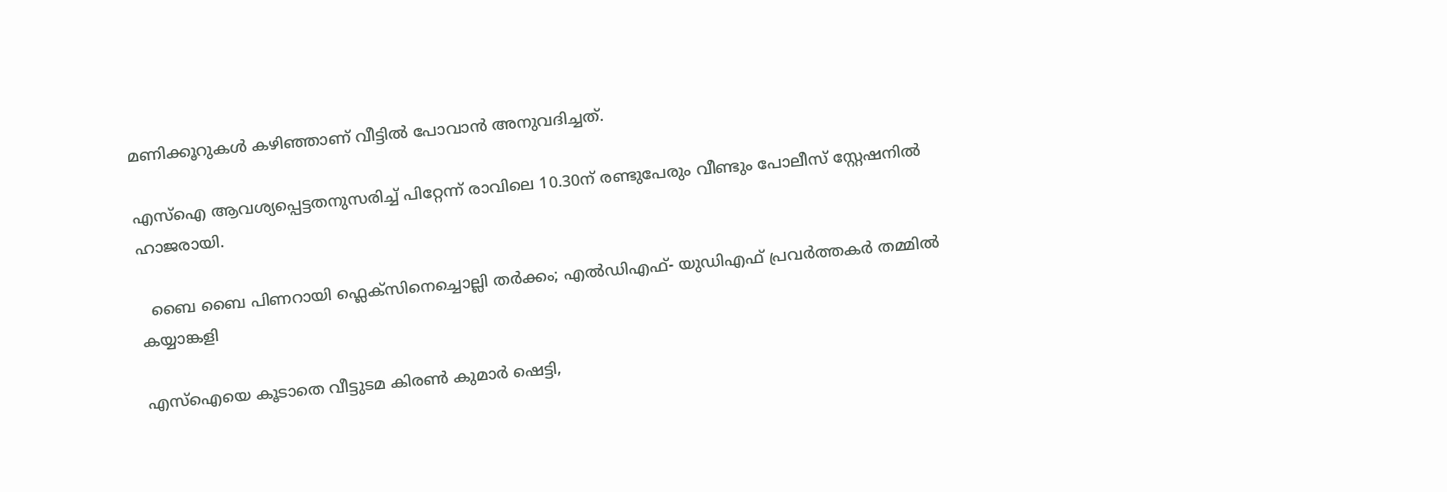മണിക്കൂറുകള്‍ കഴിഞ്ഞാണ് വീട്ടില്‍ പോവാന്‍ അനുവദിച്ചത്.

എസ്‌ഐ ആവശ്യപ്പെട്ടതനുസരിച്ച്‌ പിറ്റേന്ന് രാവിലെ 10.30ന് രണ്ടുപേരും വീണ്ടും പോലീസ് സ്റ്റേഷനില്‍ ഹാജരായി.

  ബൈ ബൈ പിണറായി ഫ്ലെക്സിനെച്ചൊല്ലി തർക്കം; എൽഡിഎഫ്- യുഡിഎഫ് പ്രവർത്തകർ തമ്മിൽ കയ്യാങ്കളി

എസ്‌ഐയെ കൂടാതെ വീട്ടുടമ കിരണ്‍ കുമാര്‍ ഷെട്ടി,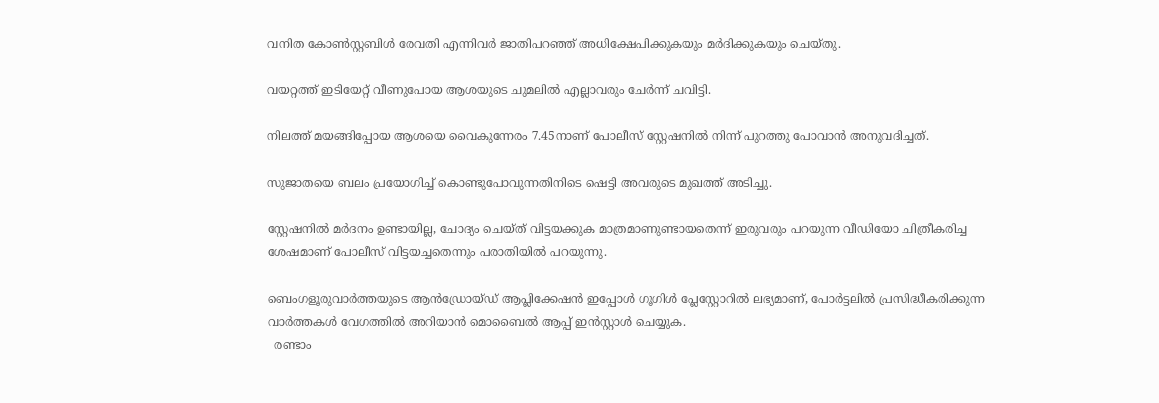വനിത കോണ്‍സ്റ്റബിള്‍ രേവതി എന്നിവര്‍ ജാതിപറഞ്ഞ് അധിക്ഷേപിക്കുകയും മര്‍ദിക്കുകയും ചെയ്തു.

വയറ്റത്ത് ഇടിയേറ്റ് വീണുപോയ ആശയുടെ ചുമലില്‍ എല്ലാവരും ചേര്‍ന്ന് ചവിട്ടി.

നിലത്ത് മയങ്ങിപ്പോയ ആശയെ വൈകുന്നേരം 7.45നാണ് പോലീസ് സ്റ്റേഷനില്‍ നിന്ന് പുറത്തു പോവാന്‍ അനുവദിച്ചത്.

സുജാതയെ ബലം പ്രയോഗിച്ച്‌ കൊണ്ടുപോവുന്നതിനിടെ ഷെട്ടി അവരുടെ മുഖത്ത് അടിച്ചു.

സ്റ്റേഷനില്‍ മര്‍ദനം ഉണ്ടായില്ല, ചോദ്യം ചെയ്ത് വിട്ടയക്കുക മാത്രമാണുണ്ടായതെന്ന് ഇരുവരും പറയുന്ന വീഡിയോ ചിത്രീകരിച്ച ശേഷമാണ് പോലീസ് വിട്ടയച്ചതെന്നും പരാതിയില്‍ പറയുന്നു.

ബെംഗളൂരുവാർത്തയുടെ ആൻഡ്രോയ്ഡ് ആപ്ലിക്കേഷൻ ഇപ്പോൾ ഗൂഗിൾ പ്ലേസ്റ്റോറിൽ ലഭ്യമാണ്, പോർട്ടലിൽ പ്രസിദ്ധീകരിക്കുന്ന വാർത്തകൾ വേഗത്തിൽ അറിയാൻ മൊബൈൽ ആപ്പ് ഇൻസ്റ്റാൾ ചെയ്യുക.
  രണ്ടാം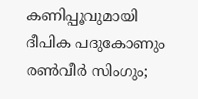കണിപ്പൂവുമായി ദീപിക പദുകോണും രൺവീർ സിംഗും;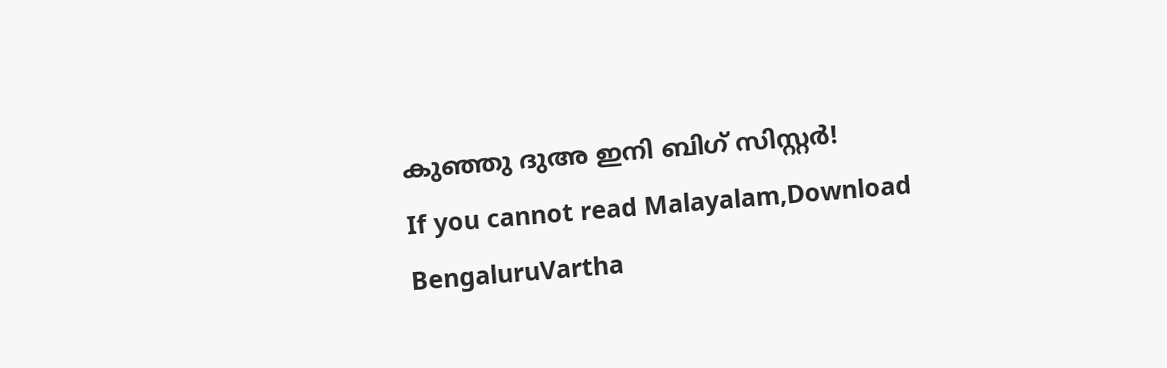കുഞ്ഞു ദുഅ ഇനി ബിഗ് സിസ്റ്റർ!
If you cannot read Malayalam,Download BengaluruVartha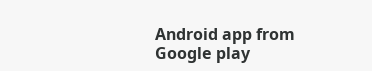Android app from Google play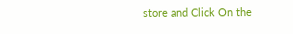store and Click On the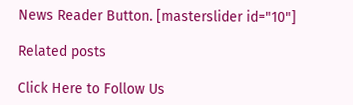News Reader Button. [masterslider id="10"]

Related posts

Click Here to Follow Us